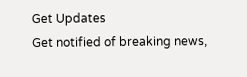Get Updates
Get notified of breaking news,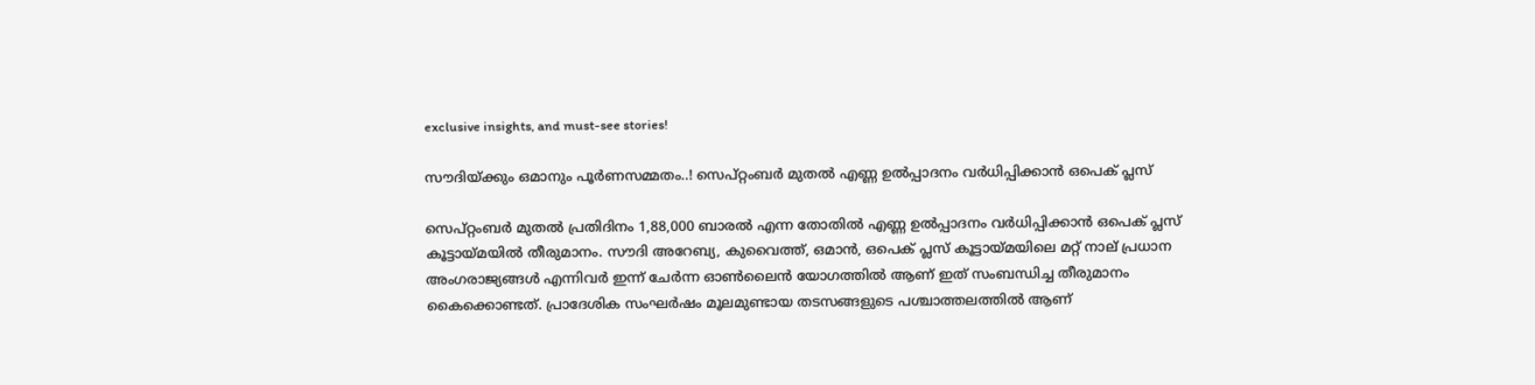exclusive insights, and must-see stories!

സൗദിയ്ക്കും ഒമാനും പൂര്‍ണസമ്മതം..! സെപ്റ്റംബര്‍ മുതല്‍ എണ്ണ ഉല്‍പ്പാദനം വര്‍ധിപ്പിക്കാന്‍ ഒപെക് പ്ലസ്

സെപ്റ്റംബര്‍ മുതല്‍ പ്രതിദിനം 1,88,000 ബാരല്‍ എന്ന തോതില്‍ എണ്ണ ഉല്‍പ്പാദനം വര്‍ധിപ്പിക്കാന്‍ ഒപെക് പ്ലസ് കൂട്ടായ്മയില്‍ തീരുമാനം. സൗദി അറേബ്യ, കുവൈത്ത്, ഒമാന്‍, ഒപെക് പ്ലസ് കൂട്ടായ്മയിലെ മറ്റ് നാല് പ്രധാന അംഗരാജ്യങ്ങള്‍ എന്നിവര്‍ ഇന്ന് ചേര്‍ന്ന ഓണ്‍ലൈന്‍ യോഗത്തില്‍ ആണ് ഇത് സംബന്ധിച്ച തീരുമാനം കൈക്കൊണ്ടത്. പ്രാദേശിക സംഘര്‍ഷം മൂലമുണ്ടായ തടസങ്ങളുടെ പശ്ചാത്തലത്തില്‍ ആണ്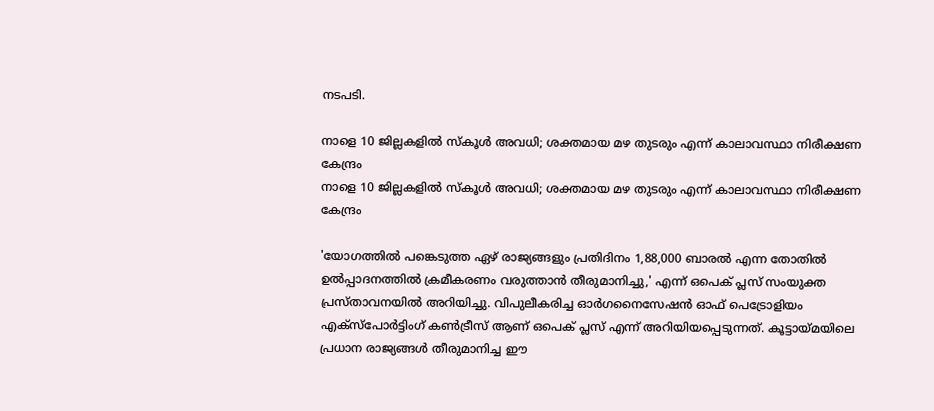നടപടി.

നാളെ 10 ജില്ലകളില്‍ സ്‌കൂള്‍ അവധി; ശക്തമായ മഴ തുടരും എന്ന് കാലാവസ്ഥാ നിരീക്ഷണ കേന്ദ്രം
നാളെ 10 ജില്ലകളില്‍ സ്‌കൂള്‍ അവധി; ശക്തമായ മഴ തുടരും എന്ന് കാലാവസ്ഥാ നിരീക്ഷണ കേന്ദ്രം

'യോഗത്തില്‍ പങ്കെടുത്ത ഏഴ് രാജ്യങ്ങളും പ്രതിദിനം 1,88,000 ബാരല്‍ എന്ന തോതില്‍ ഉല്‍പ്പാദനത്തില്‍ ക്രമീകരണം വരുത്താന്‍ തീരുമാനിച്ചു,' എന്ന് ഒപെക് പ്ലസ് സംയുക്ത പ്രസ്താവനയില്‍ അറിയിച്ചു. വിപുലീകരിച്ച ഓര്‍ഗനൈസേഷന്‍ ഓഫ് പെട്രോളിയം എക്സ്പോര്‍ട്ടിംഗ് കണ്‍ട്രീസ് ആണ് ഒപെക് പ്ലസ് എന്ന് അറിയിയപ്പെടുന്നത്. കൂട്ടായ്മയിലെ പ്രധാന രാജ്യങ്ങള്‍ തീരുമാനിച്ച ഈ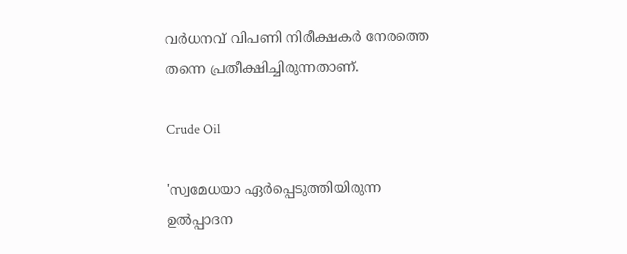വര്‍ധനവ് വിപണി നിരീക്ഷകര്‍ നേരത്തെ തന്നെ പ്രതീക്ഷിച്ചിരുന്നതാണ്.

Crude Oil

'സ്വമേധയാ ഏര്‍പ്പെടുത്തിയിരുന്ന ഉല്‍പ്പാദന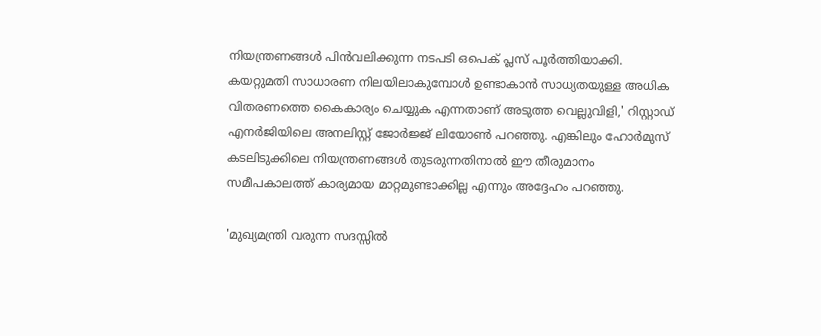നിയന്ത്രണങ്ങള്‍ പിന്‍വലിക്കുന്ന നടപടി ഒപെക് പ്ലസ് പൂര്‍ത്തിയാക്കി. കയറ്റുമതി സാധാരണ നിലയിലാകുമ്പോള്‍ ഉണ്ടാകാന്‍ സാധ്യതയുള്ള അധിക വിതരണത്തെ കൈകാര്യം ചെയ്യുക എന്നതാണ് അടുത്ത വെല്ലുവിളി,' റിസ്റ്റാഡ് എനര്‍ജിയിലെ അനലിസ്റ്റ് ജോര്‍ജ്ജ് ലിയോണ്‍ പറഞ്ഞു. എങ്കിലും ഹോര്‍മുസ് കടലിടുക്കിലെ നിയന്ത്രണങ്ങള്‍ തുടരുന്നതിനാല്‍ ഈ തീരുമാനം സമീപകാലത്ത് കാര്യമായ മാറ്റമുണ്ടാക്കില്ല എന്നും അദ്ദേഹം പറഞ്ഞു.

'മുഖ്യമന്ത്രി വരുന്ന സദസ്സില്‍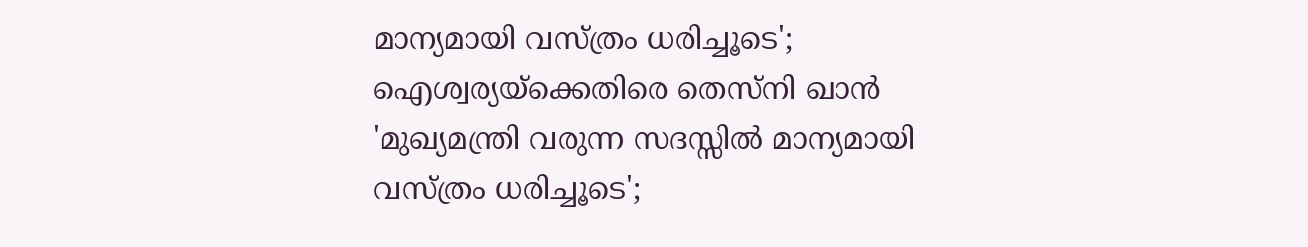മാന്യമായി വസ്ത്രം ധരിച്ചൂടെ'; ഐശ്വര്യയ്‌ക്കെതിരെ തെസ്‌നി ഖാന്‍
'മുഖ്യമന്ത്രി വരുന്ന സദസ്സില്‍ മാന്യമായി വസ്ത്രം ധരിച്ചൂടെ';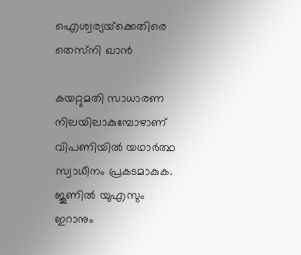ഐശ്വര്യയ്‌ക്കെതിരെ തെസ്‌നി ഖാന്‍

കയറ്റുമതി സാധാരണ നിലയിലാകുമ്പോഴാണ് വിപണിയില്‍ യഥാര്‍ത്ഥ സ്വാധീനം പ്രകടമാകുക. ജൂണില്‍ യുഎസും ഇറാനും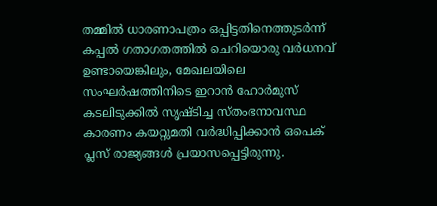തമ്മില്‍ ധാരണാപത്രം ഒപ്പിട്ടതിനെത്തുടര്‍ന്ന് കപ്പല്‍ ഗതാഗതത്തില്‍ ചെറിയൊരു വര്‍ധനവ് ഉണ്ടായെങ്കിലും, മേഖലയിലെ സംഘര്‍ഷത്തിനിടെ ഇറാന്‍ ഹോര്‍മുസ് കടലിടുക്കില്‍ സൃഷ്ടിച്ച സ്തംഭനാവസ്ഥ കാരണം കയറ്റുമതി വര്‍ദ്ധിപ്പിക്കാന്‍ ഒപെക് പ്ലസ് രാജ്യങ്ങള്‍ പ്രയാസപ്പെട്ടിരുന്നു.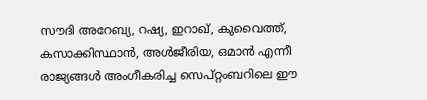സൗദി അറേബ്യ, റഷ്യ, ഇറാഖ്, കുവൈത്ത്, കസാക്കിസ്ഥാന്‍, അള്‍ജീരിയ, ഒമാന്‍ എന്നീ രാജ്യങ്ങള്‍ അംഗീകരിച്ച സെപ്റ്റംബറിലെ ഈ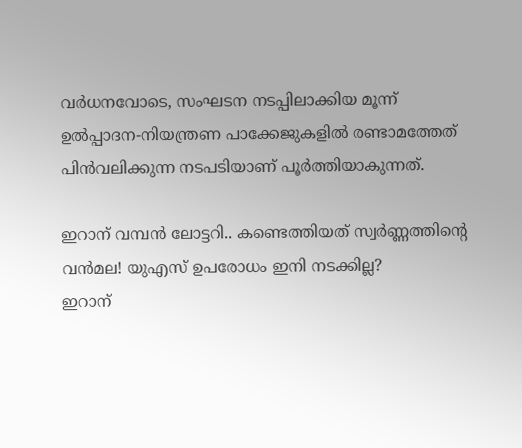വര്‍ധനവോടെ, സംഘടന നടപ്പിലാക്കിയ മൂന്ന് ഉല്‍പ്പാദന-നിയന്ത്രണ പാക്കേജുകളില്‍ രണ്ടാമത്തേത് പിന്‍വലിക്കുന്ന നടപടിയാണ് പൂര്‍ത്തിയാകുന്നത്.

ഇറാന് വമ്പന്‍ ലോട്ടറി.. കണ്ടെത്തിയത് സ്വര്‍ണ്ണത്തിന്റെ വന്‍മല! യുഎസ് ഉപരോധം ഇനി നടക്കില്ല?
ഇറാന്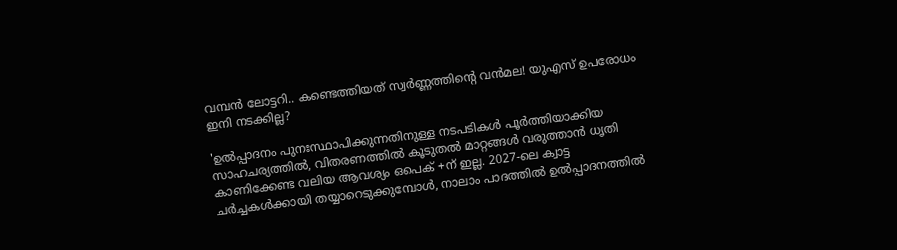വമ്പന്‍ ലോട്ടറി.. കണ്ടെത്തിയത് സ്വര്‍ണ്ണത്തിന്റെ വന്‍മല! യുഎസ് ഉപരോധം ഇനി നടക്കില്ല?

'ഉല്‍പ്പാദനം പുനഃസ്ഥാപിക്കുന്നതിനുള്ള നടപടികള്‍ പൂര്‍ത്തിയാക്കിയ സാഹചര്യത്തില്‍, വിതരണത്തില്‍ കൂടുതല്‍ മാറ്റങ്ങള്‍ വരുത്താന്‍ ധൃതി കാണിക്കേണ്ട വലിയ ആവശ്യം ഒപെക് +ന് ഇല്ല. 2027-ലെ ക്വാട്ട ചര്‍ച്ചകള്‍ക്കായി തയ്യാറെടുക്കുമ്പോള്‍, നാലാം പാദത്തില്‍ ഉല്‍പ്പാദനത്തില്‍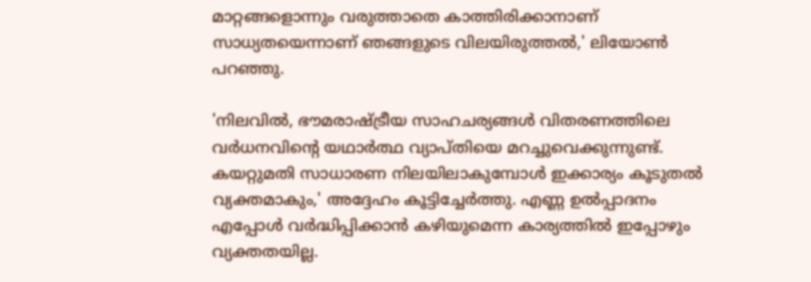മാറ്റങ്ങളൊന്നും വരുത്താതെ കാത്തിരിക്കാനാണ് സാധ്യതയെന്നാണ് ഞങ്ങളുടെ വിലയിരുത്തല്‍,' ലിയോണ്‍ പറഞ്ഞു.

'നിലവില്‍, ഭൗമരാഷ്ട്രീയ സാഹചര്യങ്ങള്‍ വിതരണത്തിലെ വര്‍ധനവിന്റെ യഥാര്‍ത്ഥ വ്യാപ്തിയെ മറച്ചുവെക്കുന്നുണ്ട്. കയറ്റുമതി സാധാരണ നിലയിലാകുമ്പോള്‍ ഇക്കാര്യം കൂടുതല്‍ വ്യക്തമാകും,' അദ്ദേഹം കൂട്ടിച്ചേര്‍ത്തു. എണ്ണ ഉല്‍പ്പാദനം എപ്പോള്‍ വര്‍ദ്ധിപ്പിക്കാന്‍ കഴിയുമെന്ന കാര്യത്തില്‍ ഇപ്പോഴും വ്യക്തതയില്ല.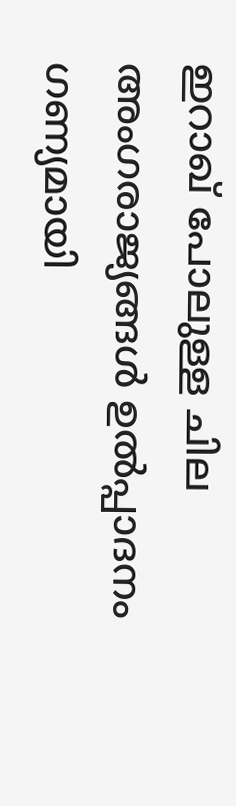ഇറാഖ് പോലുള്ള ചില അംഗരാജ്യങ്ങള്‍ ഉല്‍പ്പാദനം ഗണ്യമായി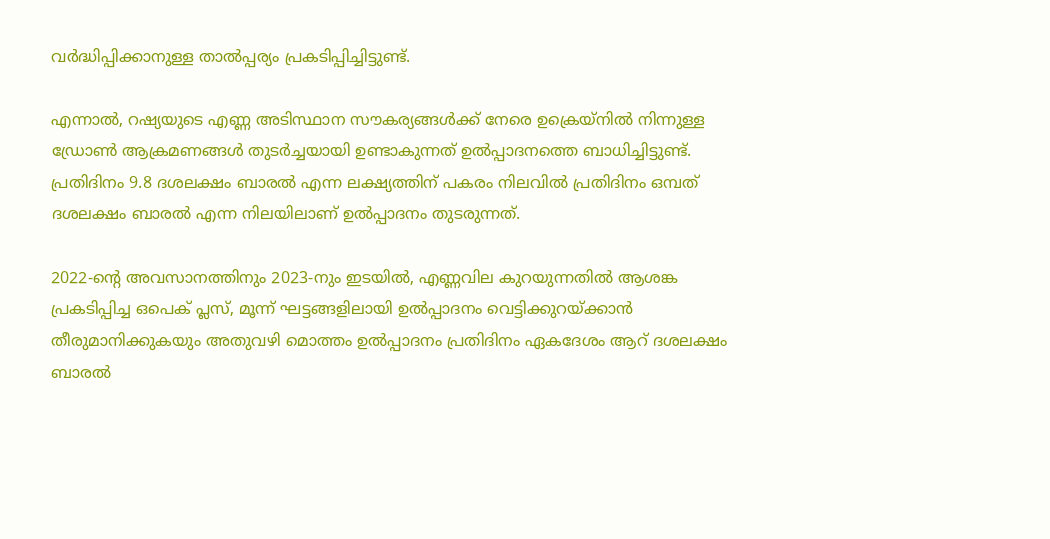വര്‍ദ്ധിപ്പിക്കാനുള്ള താല്‍പ്പര്യം പ്രകടിപ്പിച്ചിട്ടുണ്ട്.

എന്നാല്‍, റഷ്യയുടെ എണ്ണ അടിസ്ഥാന സൗകര്യങ്ങള്‍ക്ക് നേരെ ഉക്രെയ്‌നില്‍ നിന്നുള്ള ഡ്രോണ്‍ ആക്രമണങ്ങള്‍ തുടര്‍ച്ചയായി ഉണ്ടാകുന്നത് ഉല്‍പ്പാദനത്തെ ബാധിച്ചിട്ടുണ്ട്. പ്രതിദിനം 9.8 ദശലക്ഷം ബാരല്‍ എന്ന ലക്ഷ്യത്തിന് പകരം നിലവില്‍ പ്രതിദിനം ഒമ്പത് ദശലക്ഷം ബാരല്‍ എന്ന നിലയിലാണ് ഉല്‍പ്പാദനം തുടരുന്നത്.

2022-ന്റെ അവസാനത്തിനും 2023-നും ഇടയില്‍, എണ്ണവില കുറയുന്നതില്‍ ആശങ്ക പ്രകടിപ്പിച്ച ഒപെക് പ്ലസ്, മൂന്ന് ഘട്ടങ്ങളിലായി ഉല്‍പ്പാദനം വെട്ടിക്കുറയ്ക്കാന്‍ തീരുമാനിക്കുകയും അതുവഴി മൊത്തം ഉല്‍പ്പാദനം പ്രതിദിനം ഏകദേശം ആറ് ദശലക്ഷം ബാരല്‍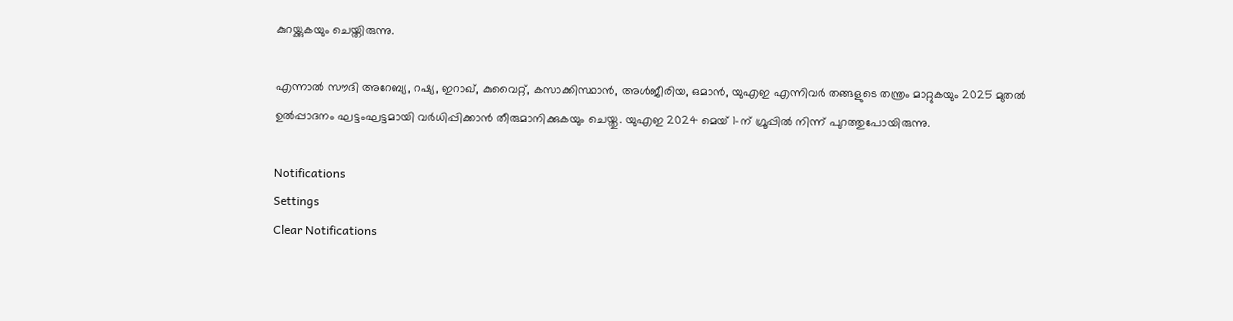കുറയ്ക്കുകയും ചെയ്തിരുന്നു.

എന്നാല്‍ സൗദി അറേബ്യ, റഷ്യ, ഇറാഖ്, കുവൈറ്റ്, കസാക്കിസ്ഥാന്‍, അള്‍ജീരിയ, ഒമാന്‍, യുഎഇ എന്നിവര്‍ തങ്ങളുടെ തന്ത്രം മാറ്റുകയും 2025 മുതല്‍ ഉല്‍പ്പാദനം ഘട്ടംഘട്ടമായി വര്‍ധിപ്പിക്കാന്‍ തീരുമാനിക്കുകയും ചെയ്തു. യുഎഇ 2024 മെയ് 1-ന് ഗ്രൂപ്പില്‍ നിന്ന് പുറത്തുപോയിരുന്നു.

Notifications
Settings
Clear Notifications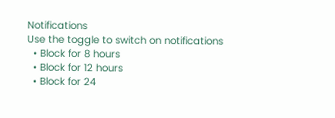Notifications
Use the toggle to switch on notifications
  • Block for 8 hours
  • Block for 12 hours
  • Block for 24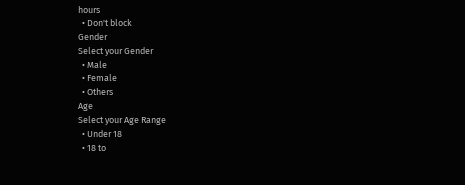hours
  • Don't block
Gender
Select your Gender
  • Male
  • Female
  • Others
Age
Select your Age Range
  • Under 18
  • 18 to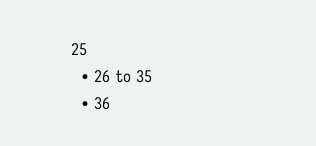25
  • 26 to 35
  • 36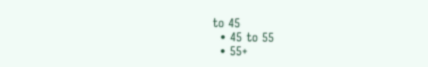to 45
  • 45 to 55
  • 55+